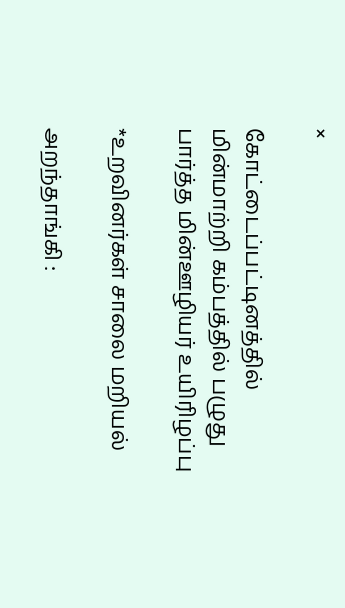×

கோட்டைப்பட்டினத்தில் மின்மாற்றி கம்பத்தில் பழுது பார்த்த மின்ஊழியர் உயிரிழப்பு

*உறவினர்கள் சாலை மறியல்

அறந்தாங்கி :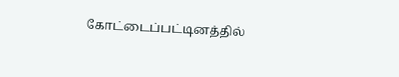கோட்டைப்பட்டினத்தில்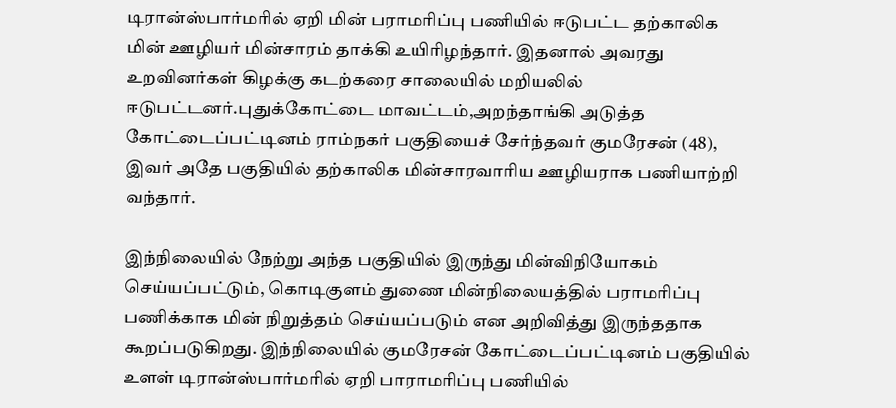டிரான்ஸ்பார்மரில் ஏறி மின் பராமரிப்பு பணியில் ஈடுபட்ட தற்காலிக மின் ஊழியர் மின்சாரம் தாக்கி உயிரிழந்தார். இதனால் அவரது உறவினர்கள் கிழக்கு கடற்கரை சாலையில் மறியலில் ஈடுபட்டனர்.புதுக்கோட்டை மாவட்டம்,அறந்தாங்கி அடுத்த கோட்டைப்பட்டினம் ராம்நகர் பகுதியைச் சேர்ந்தவர் குமரேசன் (48), இவர் அதே பகுதியில் தற்காலிக மின்சாரவாரிய ஊழியராக பணியாற்றி வந்தார்.

இந்நிலையில் நேற்று அந்த பகுதியில் இருந்து மின்விநியோகம் செய்யப்பட்டும், கொடிகுளம் துணை மின்நிலையத்தில் பராமரிப்பு பணிக்காக மின் நிறுத்தம் செய்யப்படும் என அறிவித்து இருந்ததாக கூறப்படுகிறது. இந்நிலையில் குமரேசன் கோட்டைப்பட்டினம் பகுதியில் உளள் டிரான்ஸ்பார்மரில் ஏறி பாராமரிப்பு பணியில்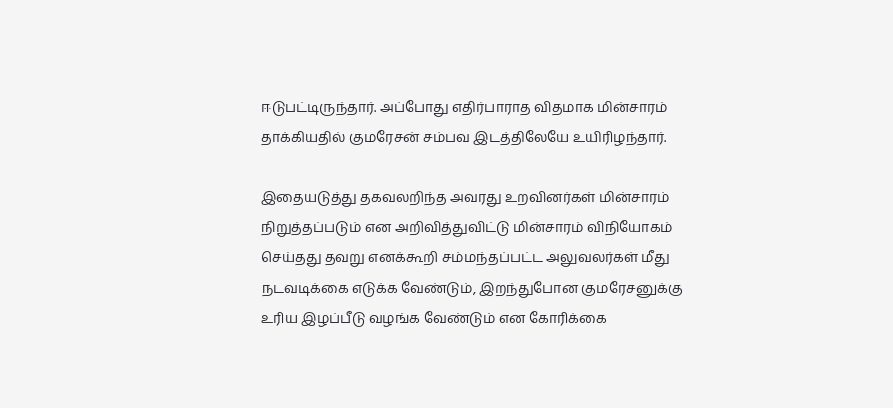ஈடுபட்டிருந்தார். அப்போது எதிர்பாராத விதமாக மின்சாரம் தாக்கியதில் குமரேசன் சம்பவ இடத்திலேயே உயிரிழந்தார்.

இதையடுத்து தகவலறிந்த அவரது உறவினர்கள் மின்சாரம் நிறுத்தப்படும் என அறிவித்துவிட்டு மின்சாரம் விநியோகம் செய்தது தவறு எனக்கூறி சம்மந்தப்பட்ட அலுவலர்கள் மீது நடவடிக்கை எடுக்க வேண்டும், இறந்துபோன குமரேசனுக்கு உரிய இழப்பீடு வழங்க வேண்டும் என கோரிக்கை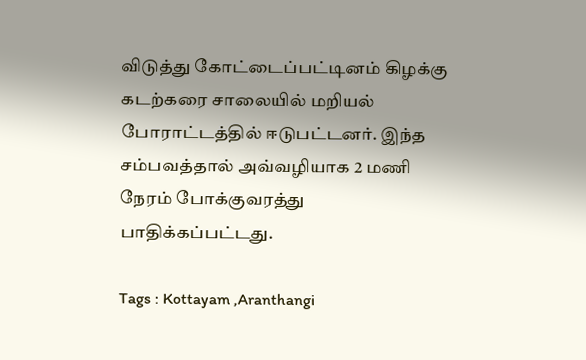விடுத்து கோட்டைப்பட்டினம் கிழக்கு கடற்கரை சாலையில் மறியல் போராட்டத்தில் ஈடுபட்டனர். இந்த சம்பவத்தால் அவ்வழியாக 2 மணி நேரம் போக்குவரத்து பாதிக்கப்பட்டது.

Tags : Kottayam ,Aranthangi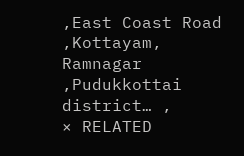,East Coast Road ,Kottayam, Ramnagar ,Pudukkottai district… ,
× RELATED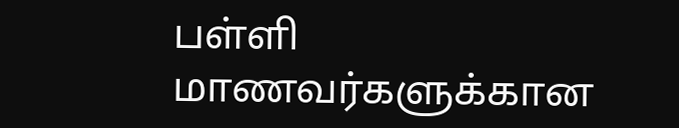பள்ளி மாணவர்களுக்கான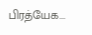பிரத்யேக...